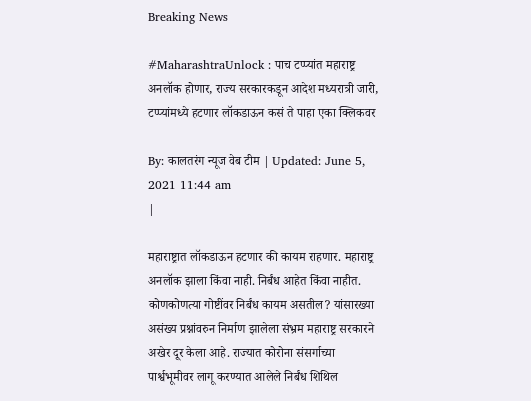Breaking News

#MaharashtraUnlock : पाच टप्प्यांत महाराष्ट्र अनलॉक होणार, राज्य सरकारकडून आदेश मध्यरात्री जारी, टप्प्यांमध्ये हटणार लॉकडाऊन कसं ते पाहा एका क्लिकवर

By: कालतरंग न्यूज वेब टीम | Updated: June 5, 2021 11:44 am
|

महाराष्ट्रात लॉकडाऊन हटणार की कायम राहणार. महाराष्ट्र अनलॉक झाला किंवा नाही. निर्बंध आहेत किंवा नाहीत. कोणकोणत्या गोष्टींवर निर्बंध कायम असतील? यांसारख्या असंख्य प्रश्नांवरुन निर्माण झालेला संभ्रम महाराष्ट्र सरकारने अखेर दूर केला आहे. राज्यात कोरोना संसर्गाच्या पार्श्वभूमीवर लागू करण्यात आलेले निर्बंध शिथिल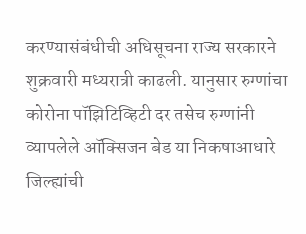करण्यासंबंधीची अधिसूचना राज्य सरकारने शुक्रवारी मध्यरात्री काढली. यानुसार रुग्णांचा कोरोना पॉझिटिव्हिटी दर तसेच रुग्णांनी व्यापलेले ऑक्सिजन बेड या निकषाआधारे जिल्ह्यांची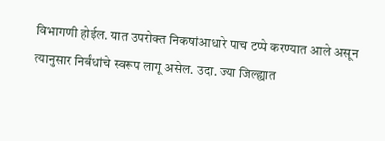विभागणी होईल. यात उपरोक्त निकषांआधारे पाच टप्पे करण्यात आले असून त्यानुसार निर्बंधांचे स्वरूप लागू असेल. उदा. ज्या जिल्ह्यात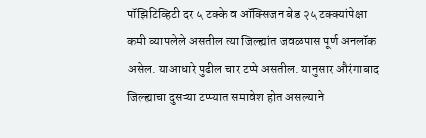पॉझिटिव्हिटी दर ५ टक्के व ऑक्सिजन बेड २५ टक्क्यांपेक्षा कमी व्यापलेले असतील त्या जिल्ह्यांत जवळपास पूर्ण अनलॉक असेल. याआधारे पुढील चार टप्पे असतील. यानुसार औरंगाबाद जिल्ह्याचा दुसऱ्या टप्प्यात समावेश होत असल्याने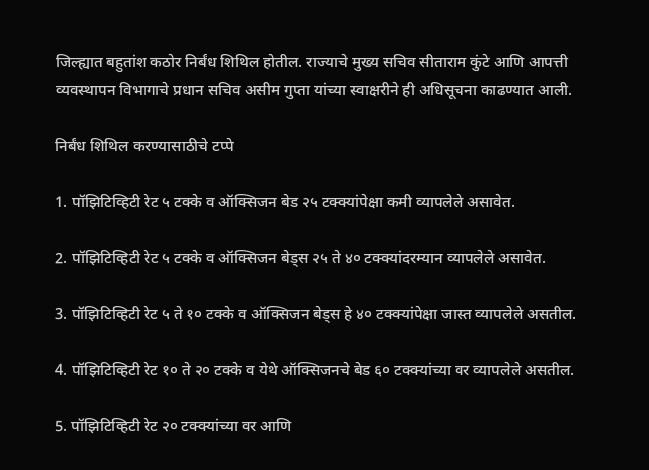जिल्ह्यात बहुतांश कठोर निर्बंध शिथिल होतील. राज्याचे मुख्य सचिव सीताराम कुंटे आणि आपत्ती व्यवस्थापन विभागाचे प्रधान सचिव असीम गुप्ता यांच्या स्वाक्षरीने ही अधिसूचना काढण्यात आली.

निर्बंध शिथिल करण्यासाठीचे टप्पे

1. पॉझिटिव्हिटी रेट ५ टक्के व ऑक्सिजन बेड २५ टक्क्यांपेक्षा कमी व्यापलेले असावेत.

2. पॉझिटिव्हिटी रेट ५ टक्के व ऑक्सिजन बेड्स २५ ते ४० टक्क्यांदरम्यान व्यापलेले असावेत.

3. पॉझिटिव्हिटी रेट ५ ते १० टक्के व ऑक्सिजन बेड्स हे ४० टक्क्यांपेक्षा जास्त व्यापलेले असतील.

4. पॉझिटिव्हिटी रेट १० ते २० टक्के व येथे ऑक्सिजनचे बेड ६० टक्क्यांच्या वर व्यापलेले असतील.

5. पॉझिटिव्हिटी रेट २० टक्क्यांच्या वर आणि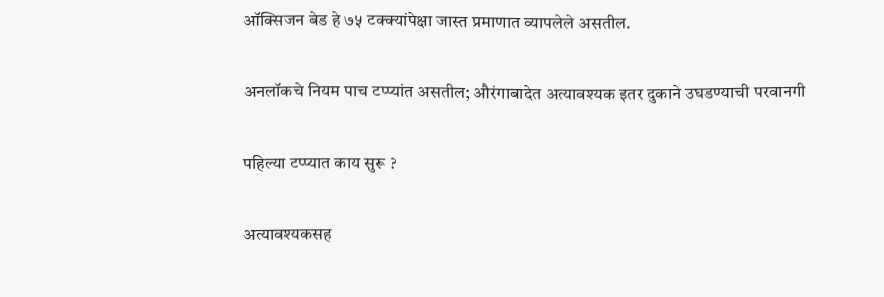ऑक्सिजन बेड हे ७५ टक्क्यांपेक्षा जास्त प्रमाणात व्यापलेले असतील.

अनलॉकचे नियम पाच टप्प्यांत असतील; औरंगाबादेत अत्यावश्यक इतर दुकाने उघडण्याची परवानगी

पहिल्या टप्प्यात काय सुरू ?

अत्यावश्यकसह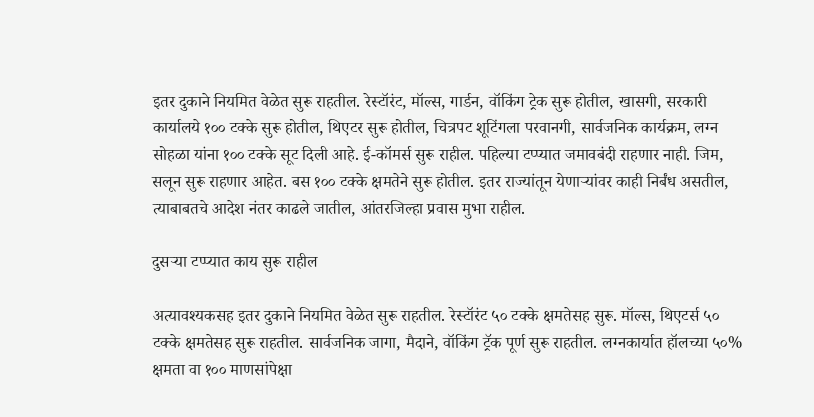इतर दुकाने नियमित वेळेत सुरू राहतील. रेस्टॉरंट, मॉल्स, गार्डन, वॉकिंग ट्रेक सुरू होतील, खासगी, सरकारी कार्यालये १०० टक्के सुरू होतील, थिएटर सुरू होतील, चित्रपट शूटिंगला परवानगी, सार्वजनिक कार्यक्रम, लग्न सोहळा यांना १०० टक्के सूट दिली आहे. ई-कॉमर्स सुरू राहील. पहिल्या टप्प्यात जमावबंदी राहणार नाही. जिम, सलून सुरू राहणार आहेत. बस १०० टक्के क्षमतेने सुरू होतील. इतर राज्यांतून येणाऱ्यांवर काही निर्बंध असतील, त्याबाबतचे आदेश नंतर काढले जातील, आंतरजिल्हा प्रवास मुभा राहील.

दुसऱ्या टप्प्यात काय सुरू राहील

अत्यावश्यकसह इतर दुकाने नियमित वेळेत सुरू राहतील. रेस्टॉरंट ५० टक्के क्षमतेसह सुरू. मॉल्स, थिएटर्स ५० टक्के क्षमतेसह सुरू राहतील. सार्वजनिक जागा, मैदाने, वॉकिंग ट्रॅक पूर्ण सुरू राहतील. लग्नकार्यात हॉलच्या ५०% क्षमता वा १०० माणसांपेक्षा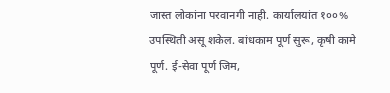जास्त लोकांना परवानगी नाही. कार्यालयांत १००% उपस्थिती असू शकेल. बांधकाम पूर्ण सुरू, कृषी कामे पूर्ण. ई-सेवा पूर्ण जिम,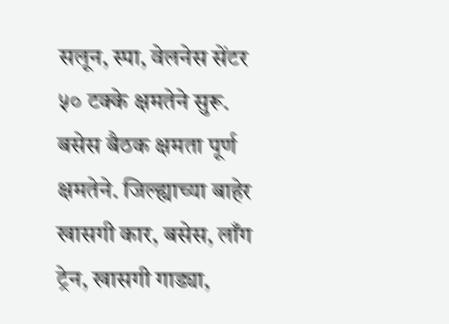सलून, स्पा, वेलनेस सेंटर ५० टक्के क्षमतेने सुरू. बसेस बैठक क्षमता पूर्ण क्षमतेने. जिल्ह्याच्या बाहेर खासगी कार, बसेस, लाँग ट्रेन, खासगी गाड्या,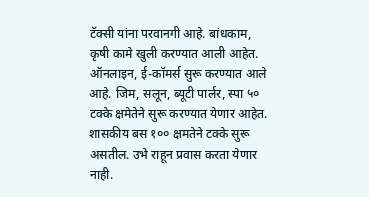टॅक्सी यांना परवानगी आहे. बांधकाम, कृषी कामे खुली करण्यात आली आहेत. ऑनलाइन, ई-कॉमर्स सुरू करण्यात आले आहे. जिम, सलून, ब्यूटी पार्लर, स्पा ५० टक्के क्षमेतेने सुरू करण्यात येणार आहेत. शासकीय बस १०० क्षमतेने टक्के सुरू असतील. उभे राहून प्रवास करता येणार नाही.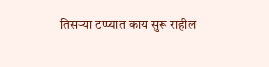तिसऱ्या टप्प्यात काय सुरू राहील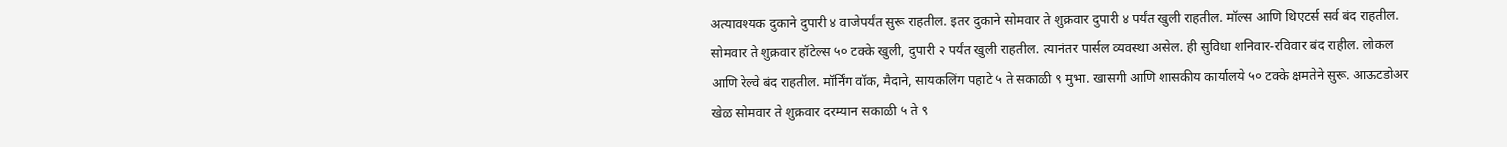अत्यावश्यक दुकाने दुपारी ४ वाजेपर्यंत सुरू राहतील. इतर दुकाने सोमवार ते शुक्रवार दुपारी ४ पर्यंत खुली राहतील. मॉल्स आणि थिएटर्स सर्व बंद राहतील. सोमवार ते शुक्रवार हॉटेल्स ५० टक्के खुली, दुपारी २ पर्यंत खुली राहतील. त्यानंतर पार्सल व्यवस्था असेल. ही सुविधा शनिवार-रविवार बंद राहील. लोकल आणि रेल्वे बंद राहतील. मॉर्निंग वॉक, मैदाने, सायकलिंग पहाटे ५ ते सकाळी ९ मुभा. खासगी आणि शासकीय कार्यालये ५० टक्के क्षमतेने सुरू. आऊटडोअर खेळ सोमवार ते शुक्रवार दरम्यान सकाळी ५ ते ९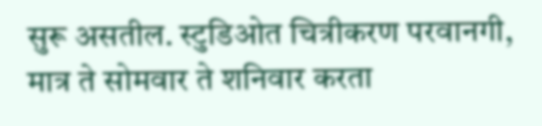सुरू असतील. स्टुडिओत चित्रीकरण परवानगी, मात्र ते सोमवार ते शनिवार करता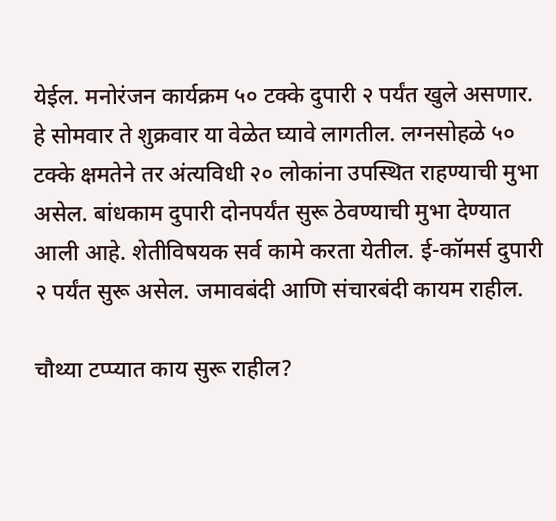येईल. मनोरंजन कार्यक्रम ५० टक्के दुपारी २ पर्यंत खुले असणार. हे सोमवार ते शुक्रवार या वेळेत घ्यावे लागतील. लग्नसोहळे ५० टक्के क्षमतेने तर अंत्यविधी २० लोकांना उपस्थित राहण्याची मुभा असेल. बांधकाम दुपारी दोनपर्यंत सुरू ठेवण्याची मुभा देण्यात आली आहे. शेतीविषयक सर्व कामे करता येतील. ई-कॉमर्स दुपारी २ पर्यंत सुरू असेल. जमावबंदी आणि संचारबंदी कायम राहील.

चौथ्या टप्प्यात काय सुरू राहील?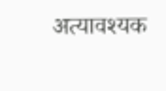अत्यावश्यक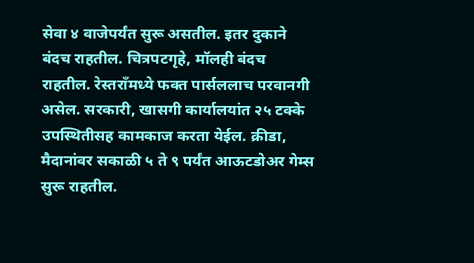सेवा ४ वाजेपर्यंत सुरू असतील. इतर दुकाने बंदच राहतील. चित्रपटगृहे, मॉलही बंदच राहतील. रेस्तराँमध्ये फक्त पार्सललाच परवानगी असेल. सरकारी, खासगी कार्यालयांत २५ टक्के उपस्थितीसह कामकाज करता येईल. क्रीडा, मैदानांवर सकाळी ५ ते ९ पर्यंत आऊटडोअर गेम्स सुरू राहतील.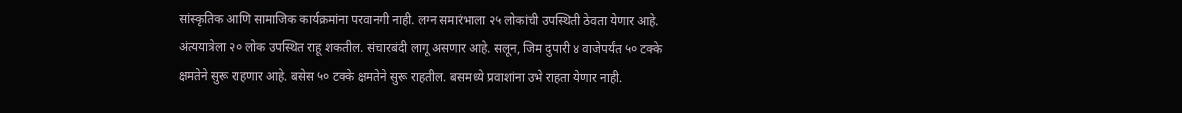सांस्कृतिक आणि सामाजिक कार्यक्रमांना परवानगी नाही. लग्न समारंभाला २५ लोकांची उपस्थिती ठेवता येणार आहे. अंत्ययात्रेला २० लोक उपस्थित राहू शकतील. संचारबंदी लागू असणार आहे. सलून, जिम दुपारी ४ वाजेपर्यंत ५० टक्के क्षमतेने सुरू राहणार आहे. बसेस ५० टक्के क्षमतेने सुरू राहतील. बसमध्ये प्रवाशांना उभे राहता येणार नाही.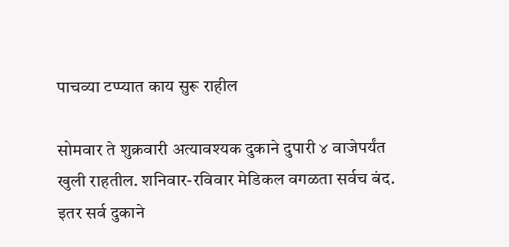पाचव्या टप्प्यात काय सुरू राहील

सोमवार ते शुक्रवारी अत्यावश्यक दुकाने दुपारी ४ वाजेपर्यंत खुली राहतील. शनिवार-रविवार मेडिकल वगळता सर्वच बंद. इतर सर्व दुकाने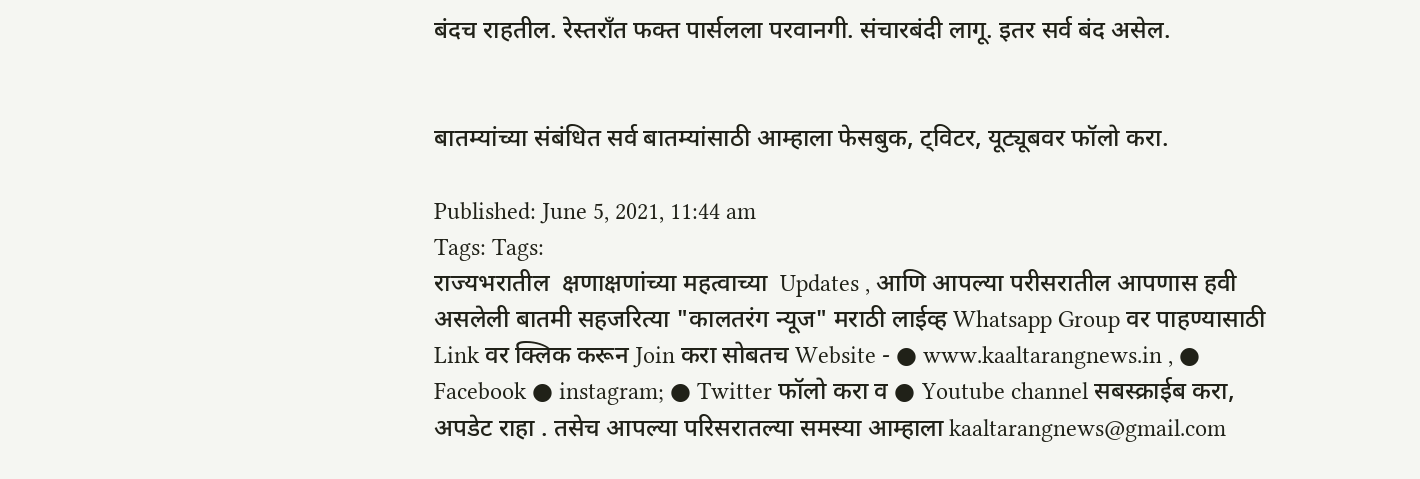बंदच राहतील. रेस्तराँत फक्त पार्सलला परवानगी. संचारबंदी लागू. इतर सर्व बंद असेल.


बातम्यांच्या संबंधित सर्व बातम्यांसाठी आम्हाला फेसबुक, ट्विटर, यूट्यूबवर फॉलो करा.

Published: June 5, 2021, 11:44 am
Tags: Tags:
राज्यभरातील  क्षणाक्षणांच्या महत्वाच्या  Updates , आणि आपल्या परीसरातील आपणास हवी असलेली बातमी सहजरित्या "कालतरंग न्यूज" मराठी लाईव्ह Whatsapp Group वर पाहण्यासाठी Link वर क्लिक करून Join करा सोबतच Website - ● www.kaaltarangnews.in , ● Facebook ● instagram; ● Twitter फॉलो करा व ● Youtube channel सबस्क्राईब करा, अपडेट राहा . तसेच आपल्या परिसरातल्या समस्या आम्हाला kaaltarangnews@gmail.com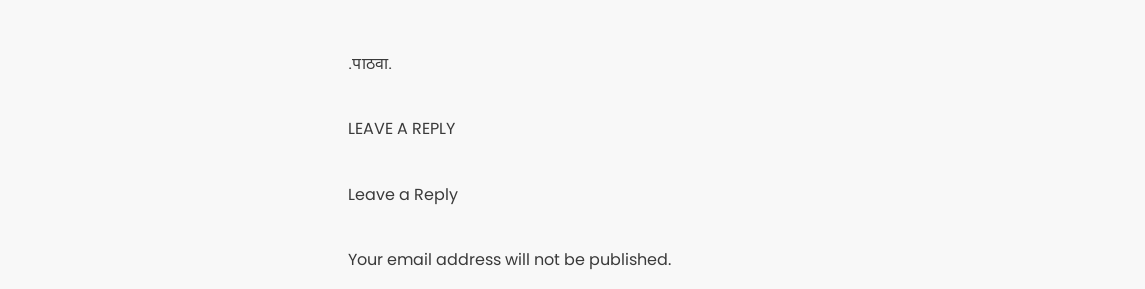.पाठवा.

LEAVE A REPLY

Leave a Reply

Your email address will not be published.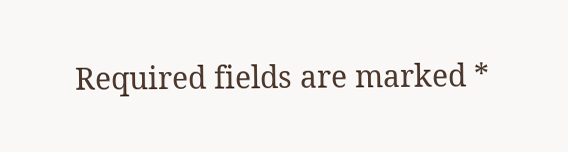Required fields are marked *